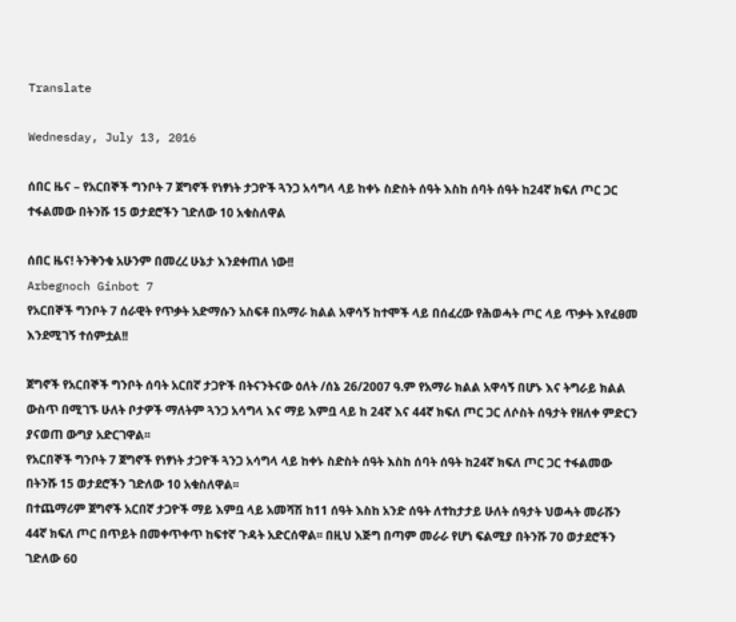Translate

Wednesday, July 13, 2016

ሰበር ዜና – የአርበኞች ግንቦት 7 ጀግኖች የነፃነት ታጋዮች ጓንጋ አሳግላ ላይ ከቀኑ ስድስት ሰዓት እስከ ሰባት ሰዓት ከ24ኛ ክፍለ ጦር ጋር ተፋልመው በትንሹ 15 ወታደሮችን ገድለው 10 አቁስለዋል

ሰበር ዜና! ትንቅንቁ አሁንም በመረረ ሁኔታ እንደቀጠለ ነው!!
Arbegnoch Ginbot 7
የአርበኞች ግንቦት 7 ሰራዊት የጥቃት አድማሱን አስፍቶ በአማራ ክልል አዋሳኝ ከተሞች ላይ በሰፈረው የሕወሓት ጦር ላይ ጥቃት እየፈፀመ እንደሚገኝ ተሰምቷል!!

ጀግኖች የአርበኞች ግንቦት ሰባት አርበኛ ታጋዮች በትናንትናው ዕለት /ሰኔ 26/2007 ዓ.ም የአማራ ክልል አዋሳኝ በሆኑ እና ትግራይ ክልል ውስጥ በሚገኙ ሁለት ቦታዎች ማለትም ጓንጋ አሳግላ እና ማይ እምቧ ላይ ከ 24ኛ እና 44ኛ ክፍለ ጦር ጋር ለሶስት ሰዓታት የዘለቀ ምድርን ያናወጠ ውግያ አድርገዋል፡፡
የአርበኞች ግንቦት 7 ጀግኖች የነፃነት ታጋዮች ጓንጋ አሳግላ ላይ ከቀኑ ስድስት ሰዓት እስከ ሰባት ሰዓት ከ24ኛ ክፍለ ጦር ጋር ተፋልመው በትንሹ 15 ወታደሮችን ገድለው 10 አቁስለዋል፡፡
በተጨማሪም ጀግኖች አርበኛ ታጋዮች ማይ እምቧ ላይ አመሻሽ ከ11 ሰዓት እስከ አንድ ሰዓት ለተከታታይ ሁለት ሰዓታት ህወሓት መራሹን 44ኛ ክፍለ ጦር በጥይት በመቀጥቀጥ ከፍተኛ ጉዳት አድርሰዋል፡፡ በዚህ እጅግ በጣም መራራ የሆነ ፍልሚያ በትንሹ 70 ወታደሮችን ገድለው 60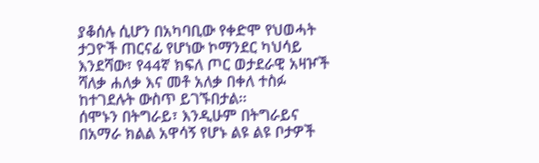ያቆሰሉ ሲሆን በአካባቢው የቀድሞ የህወሓት ታጋዮች ጠርናፊ የሆነው ኮማንደር ካህሳይ እንደሻው፣ የ44ኛ ክፍለ ጦር ወታደራዊ አዛዦች ሻለቃ ሐለቃ እና መቶ አለቃ በቀለ ተስፉ ከተገደሉት ውስጥ ይገኙበታል፡፡
ሰሞኑን በትግራይ፣ እንዲሁም በትግራይና በአማራ ክልል አዋሳኝ የሆኑ ልዩ ልዩ ቦታዎች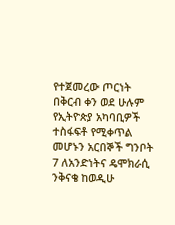የተጀመረው ጦርነት በቅርብ ቀን ወደ ሁሉም የኢትዮጵያ አካባቢዎች ተስፋፍቶ የሚቀጥል መሆኑን አርበኞች ግንቦት 7 ለአንድነትና ዴሞክራሲ ንቅናቄ ከወዲሁ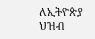ለኢትዮጵያ ህዝብ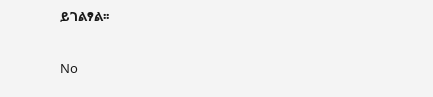ይገልፃል፡፡

No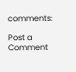comments:

Post a Comment